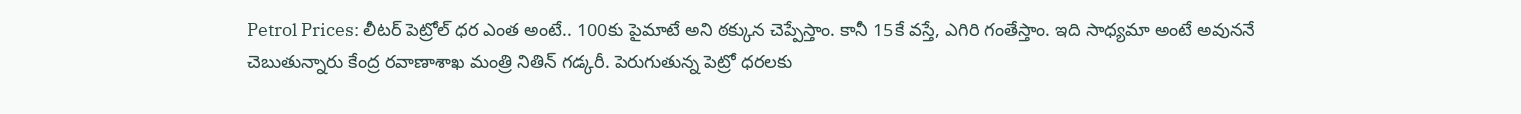Petrol Prices: లీటర్ పెట్రోల్ ధర ఎంత అంటే.. 100కు పైమాటే అని ఠక్కున చెప్పేస్తాం. కానీ 15కే వస్తే, ఎగిరి గంతేస్తాం. ఇది సాధ్యమా అంటే అవుననే చెబుతున్నారు కేంద్ర రవాణాశాఖ మంత్రి నితిన్ గడ్కరీ. పెరుగుతున్న పెట్రో ధరలకు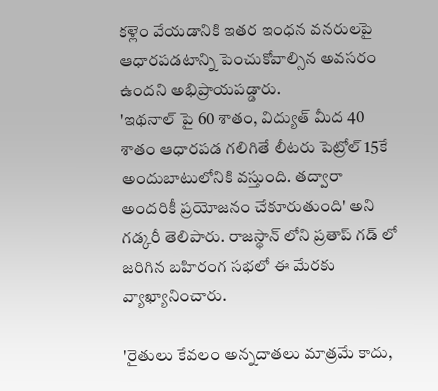కళ్లెం వేయడానికి ఇతర ఇంధన వనరులపై ఆధారపడటాన్ని పెంచుకోవాల్సిన అవసరం ఉందని అభిప్రాయపడ్డారు.
'ఇథనాల్ పై 60 శాతం, విద్యుత్ మీద 40 శాతం ఆధారపడ గలిగితే లీటరు పెట్రోల్ 15కే అందుబాటులోనికి వస్తుంది. తద్వారా అందరికీ ప్రయోజనం చేకూరుతుంది' అని గడ్కరీ తెలిపారు. రాజస్థాన్ లోని ప్రతాప్ గడ్ లో జరిగిన బహిరంగ సభలో ఈ మేరకు వ్యాఖ్యానించారు.

'రైతులు కేవలం అన్నదాతలు మాత్రమే కాదు,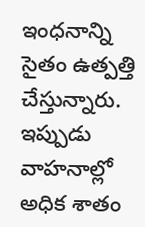ఇంధనాన్ని సైతం ఉత్పత్తి చేస్తున్నారు. ఇప్పుడు వాహనాల్లో అధిక శాతం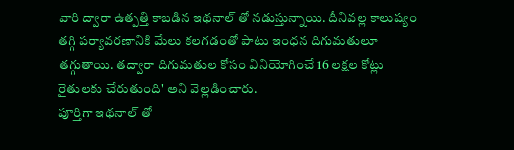వారి ద్వారా ఉత్పత్తి కాబడిన ఇథనాల్ తో నడుస్తున్నాయి. దీనివల్ల కాలుష్యం తగ్గి పర్యావరణానికి మేలు కలగడంతో పాటు ఇంధన దిగుమతులూ తగ్గుతాయి. తద్వారా దిగుమతుల కోసం వినియోగించే 16 లక్షల కోట్లు రైతులకు చేరుతుంది' అని వెల్లడించారు.
పూర్తిగా ఇథనాల్ తో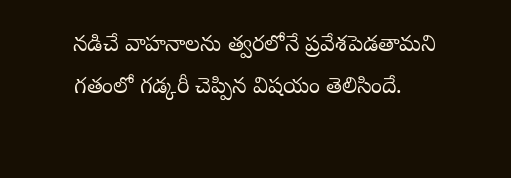నడిచే వాహనాలను త్వరలోనే ప్రవేశపెడతామని గతంలో గడ్కరీ చెప్పిన విషయం తెలిసిందే.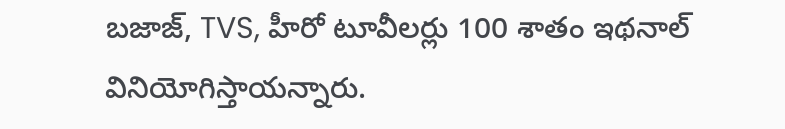బజాజ్, TVS, హీరో టూవీలర్లు 100 శాతం ఇథనాల్ వినియోగిస్తాయన్నారు.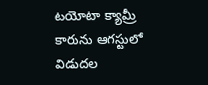టయోటా క్యామ్రీ కారును ఆగస్టులో విడుదల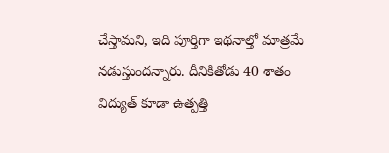చేస్తామని, ఇది పూర్తిగా ఇథనాల్తో మాత్రమే నడుస్తుందన్నారు. దీనికితోడు 40 శాతం విద్యుత్ కూడా ఉత్పత్తి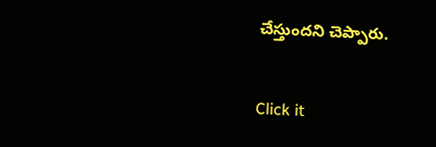చేస్తుందని చెప్పారు.


Click it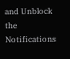and Unblock the Notifications